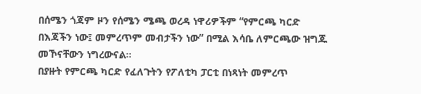በሰሜን ጎጃም ዞን የሰሜን ሜጫ ወረዳ ነዋሪዎችም “የምርጫ ካርድ በእጃችን ነው፤ መምረጥም መብታችን ነው” በሚል እሳቤ ለምርጫው ዝግጁ መኾናቸውን ነግረውናል።
በያዙት የምርጫ ካርድ የፈለጉትን የፖለቲካ ፓርቲ በነጻነት መምረጥ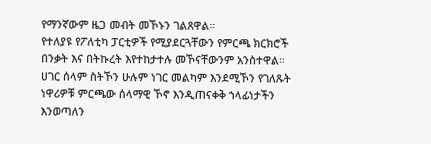የማንኛውም ዜጋ መብት መኾኑን ገልጸዋል።
የተለያዩ የፖለቲካ ፓርቲዎች የሚያደርጓቸውን የምርጫ ክርክሮች በንቃት እና በትኩረት እየተከታተሉ መኾናቸውንም አንስተዋል።
ሀገር ሰላም ስትኾን ሁሉም ነገር መልካም እንደሚኾን የገለጹት ነዋሪዎቹ ምርጫው ሰላማዊ ኾኖ እንዲጠናቀቅ ኀላፊነታችን እንወጣለን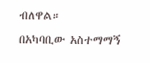ብለዋል።
በአካባቢው አስተማማኝ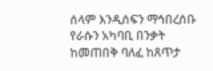ሰላም እንዲሰፍን ማኅበረሰቡ የራሱን አካባቢ በንቃት ከመጠበቅ ባለፈ ከጸጥታ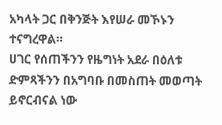አካላት ጋር በቅንጅት እየሠራ መኾኑን ተናግረዋል።
ሀገር የሰጠችንን የዜግነት አደራ በዕለቱ ድምጻችንን በአግባቡ በመስጠት መወጣት ይኖርብናል ነው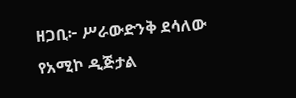ዘጋቢ፦ ሥራውድንቅ ደሳለው
የአሚኮ ዲጅታል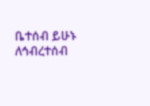ቤተሰብ ይሁኑ
ለኅብረተሰብ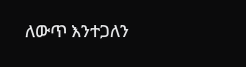ለውጥ እንተጋለን